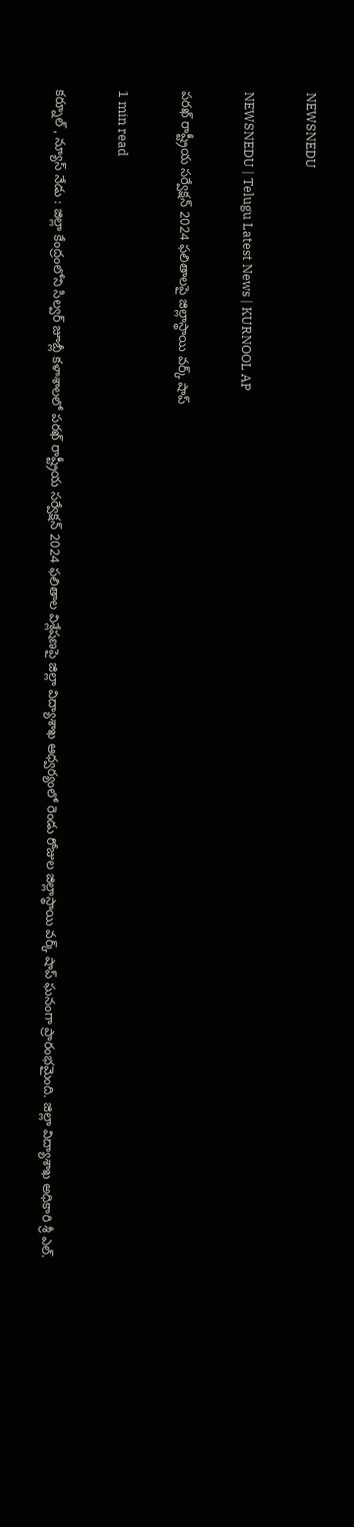NEWSNEDU

NEWSNEDU | Telugu Latest News | KURNOOL AP

పరఖ్ రాష్ట్రీయ సర్వేక్షన్ 2024 ఫలితాలపై జిల్లాస్థాయి వర్క్ షాప్

1 min read

కర్నూల్ , న్యూస్ నేడు : జిల్లా కేంద్రంలోని సిల్వర్ జూబ్లీ కళాశాలలో పరఖ్ రాష్ట్రీయ సర్వేక్షన్ 2024 ఫలితాల విశ్లేషణపై జిల్లా విద్యాశాఖ ఆధ్వర్యంలో రెండు రోజుల జిల్లాస్థాయి వర్క్ షాప్ ఘనంగా ప్రారంభమైంది. జిల్లా విద్యాశాఖ అధికారి శ్రీ ఎల్.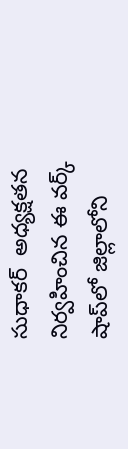సుధాకర్  అధ్యక్షతన నిర్వహించిన ఈ వర్క్ షాప్‌లో జిల్లాలోని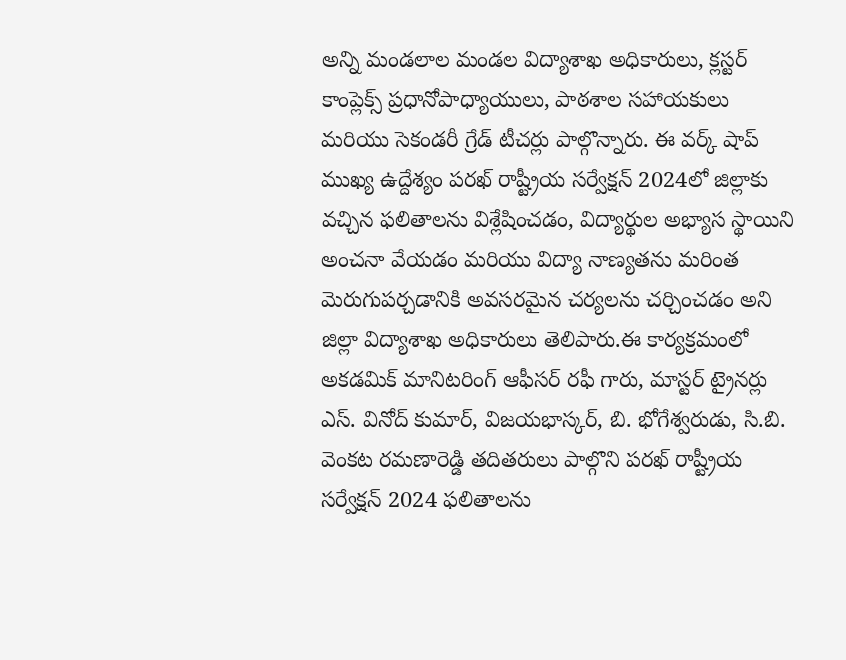అన్ని మండలాల మండల విద్యాశాఖ అధికారులు, క్లస్టర్ కాంప్లెక్స్ ప్రధానోపాధ్యాయులు, పాఠశాల సహాయకులు మరియు సెకండరీ గ్రేడ్ టీచర్లు పాల్గొన్నారు. ఈ వర్క్ షాప్ ముఖ్య ఉద్దేశ్యం పరఖ్ రాష్ట్రీయ సర్వేక్షన్ 2024లో జిల్లాకు వచ్చిన ఫలితాలను విశ్లేషించడం, విద్యార్థుల అభ్యాస స్థాయిని అంచనా వేయడం మరియు విద్యా నాణ్యతను మరింత మెరుగుపర్చడానికి అవసరమైన చర్యలను చర్చించడం అని జిల్లా విద్యాశాఖ అధికారులు తెలిపారు.ఈ కార్యక్రమంలో అకడమిక్ మానిటరింగ్ ఆఫీసర్ రఫీ గారు, మాస్టర్ ట్రైనర్లు ఎస్. వినోద్ కుమార్, విజయభాస్కర్, బి. భోగేశ్వరుడు, సి.బి. వెంకట రమణారెడ్డి తదితరులు పాల్గొని పరఖ్ రాష్ట్రీయ సర్వేక్షన్ 2024 ఫలితాలను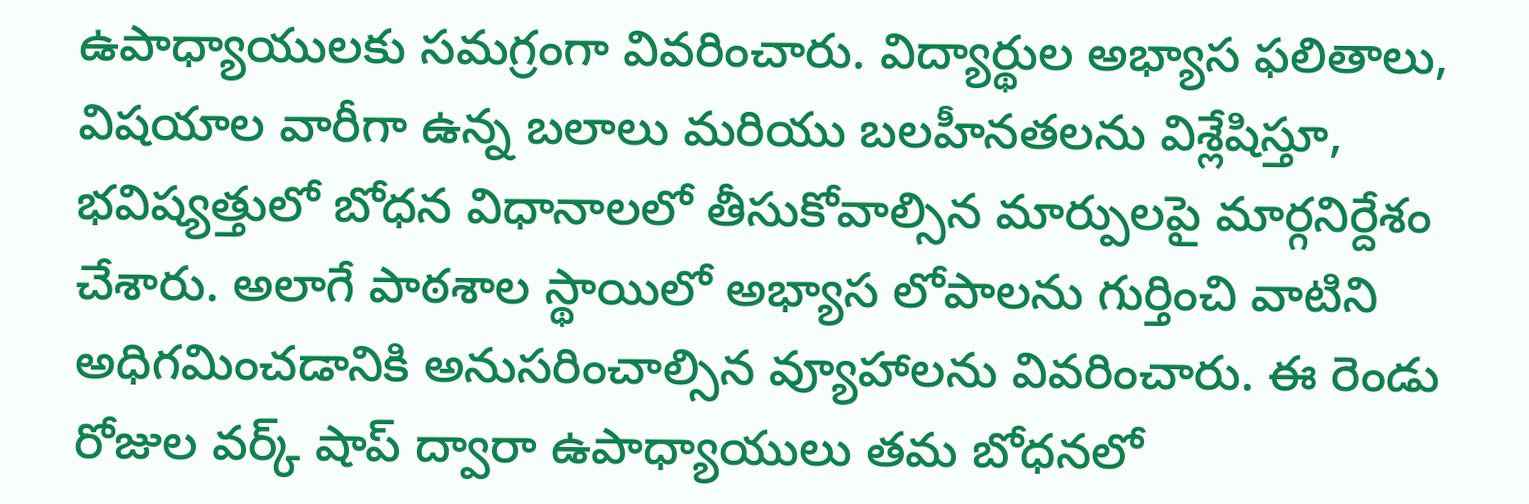ఉపాధ్యాయులకు సమగ్రంగా వివరించారు. విద్యార్థుల అభ్యాస ఫలితాలు, విషయాల వారీగా ఉన్న బలాలు మరియు బలహీనతలను విశ్లేషిస్తూ, భవిష్యత్తులో బోధన విధానాలలో తీసుకోవాల్సిన మార్పులపై మార్గనిర్దేశం చేశారు. అలాగే పాఠశాల స్థాయిలో అభ్యాస లోపాలను గుర్తించి వాటిని అధిగమించడానికి అనుసరించాల్సిన వ్యూహాలను వివరించారు. ఈ రెండు రోజుల వర్క్ షాప్ ద్వారా ఉపాధ్యాయులు తమ బోధనలో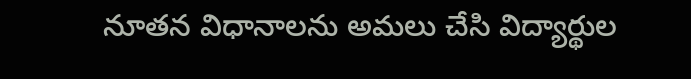నూతన విధానాలను అమలు చేసి విద్యార్థుల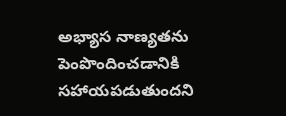అభ్యాస నాణ్యతను పెంపొందించడానికి సహాయపడుతుందని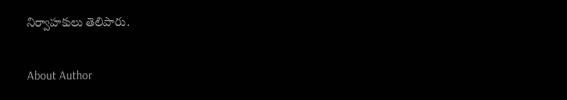నిర్వాహకులు తెలిపారు.

About Author